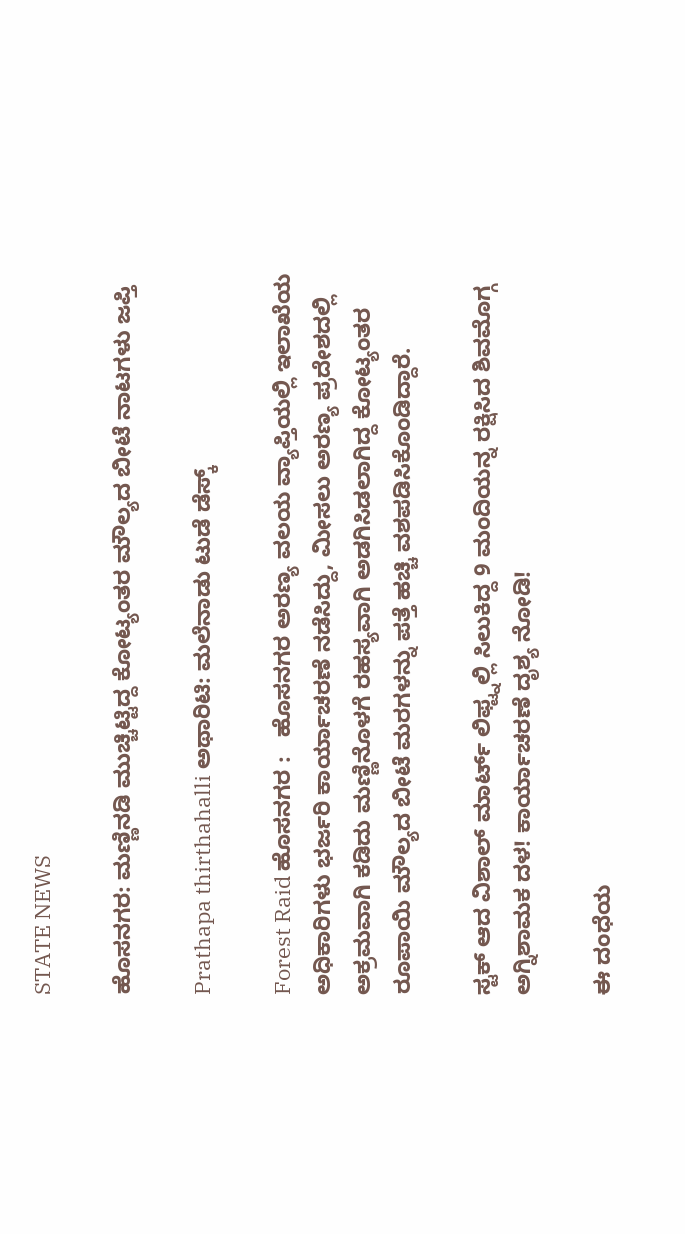STATE NEWS

ಹೊಸನಗರ: ಮಣ್ಣಿನಡಿ ಮುಚ್ಚಿಟ್ಟಿದ್ದ ಕೋಟ್ಯಂತರ ಮೌಲ್ಯದ ಬೀಟೆ ನಾಟಗಳು ಜಪ್ತಿ

Prathapa thirthahalli ಅಥಾರಿಟಿ: ಮಲೆನಾಡು ಟುಡೆ ಡೆಸ್ಕ್

Forest Raid ಹೊಸನಗರ :   ಹೊಸನಗರ ಅರಣ್ಯ ವಲಯ ವ್ಯಾಪ್ತಿಯಲ್ಲಿ ಇಲಾಖೆಯ ಅಧಿಕಾರಿಗಳು ಭರ್ಜರಿ ಕಾರ್ಯಾಚರಣೆ ನಡೆಸಿದ್ದು, ಮೀಸಲು ಅರಣ್ಯ ಪ್ರದೇಶದಲ್ಲಿ ಅಕ್ರಮವಾಗಿ ಕಡಿದು ಮಣ್ಣಿನೊಳಗೆ ರಹಸ್ಯವಾಗಿ ಅಡಗಿಸಿಡಲಾಗಿದ್ದ ಕೋಟ್ಯಂತರ ರೂಪಾಯಿ ಮೌಲ್ಯದ ಬೀಟೆ ಮರಗಳನ್ನು ಪತ್ತೆ ಹಚ್ಚಿ ವಶಪಡಿಸಿಕೊಂಡಿದ್ದಾರೆ.

ಸ್ಟಕ್ ಆದ ವಿಶಾಲ್ ಮಾರ್ಟ್ ಲಿಫ್ಟ್ನಲ್ಲಿ ಸಿಲುಕಿದ್ದ 9 ಮಂದಿಯನ್ನ ರಕ್ಷಿಸಿದ ಶಿವಮೊಗ್ಗ ಅಗ್ನಿಶಾಮಕ ದಳ! ಕಾರ್ಯಾಚರಣೆ ದೃಶ್ಯ ನೋಡಿ!

ಈ ದಂಧೆಯ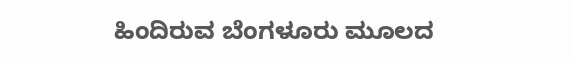ಹಿಂದಿರುವ ಬೆಂಗಳೂರು ಮೂಲದ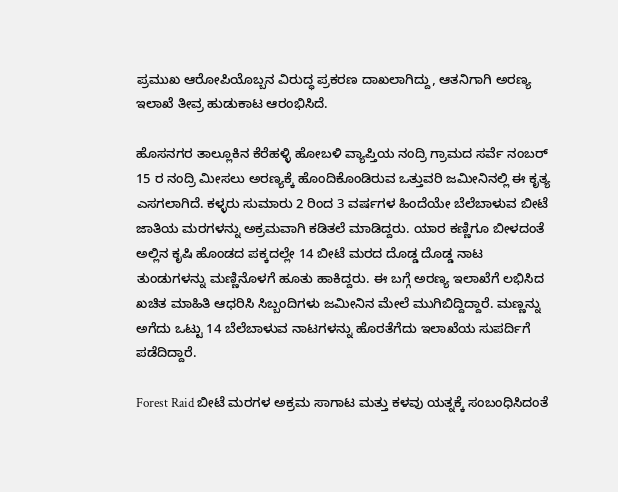ಪ್ರಮುಖ ಆರೋಪಿಯೊಬ್ಬನ ವಿರುದ್ಧ ಪ್ರಕರಣ ದಾಖಲಾಗಿದ್ದು, ಆತನಿಗಾಗಿ ಅರಣ್ಯ ಇಲಾಖೆ ತೀವ್ರ ಹುಡುಕಾಟ ಆರಂಭಿಸಿದೆ.

ಹೊಸನಗರ ತಾಲ್ಲೂಕಿನ ಕೆರೆಹಳ್ಳಿ ಹೋಬಳಿ ವ್ಯಾಪ್ತಿಯ ನಂದ್ರಿ ಗ್ರಾಮದ ಸರ್ವೆ ನಂಬರ್ 15 ರ ನಂದ್ರಿ ಮೀಸಲು ಅರಣ್ಯಕ್ಕೆ ಹೊಂದಿಕೊಂಡಿರುವ ಒತ್ತುವರಿ ಜಮೀನಿನಲ್ಲಿ ಈ ಕೃತ್ಯ ಎಸಗಲಾಗಿದೆ. ಕಳ್ಳರು ಸುಮಾರು 2 ರಿಂದ 3 ವರ್ಷಗಳ ಹಿಂದೆಯೇ ಬೆಲೆಬಾಳುವ ಬೀಟೆ ಜಾತಿಯ ಮರಗಳನ್ನು ಅಕ್ರಮವಾಗಿ ಕಡಿತಲೆ ಮಾಡಿದ್ದರು. ಯಾರ ಕಣ್ಣಿಗೂ ಬೀಳದಂತೆ ಅಲ್ಲಿನ ಕೃಷಿ ಹೊಂಡದ ಪಕ್ಕದಲ್ಲೇ 14 ಬೀಟೆ ಮರದ ದೊಡ್ಡ ದೊಡ್ಡ ನಾಟ ತುಂಡುಗಳನ್ನು ಮಣ್ಣಿನೊಳಗೆ ಹೂತು ಹಾಕಿದ್ದರು. ಈ ಬಗ್ಗೆ ಅರಣ್ಯ ಇಲಾಖೆಗೆ ಲಭಿಸಿದ ಖಚಿತ ಮಾಹಿತಿ ಆಧರಿಸಿ ಸಿಬ್ಬಂದಿಗಳು ಜಮೀನಿನ ಮೇಲೆ ಮುಗಿಬಿದ್ದಿದ್ದಾರೆ. ಮಣ್ಣನ್ನು ಅಗೆದು ಒಟ್ಟು 14 ಬೆಲೆಬಾಳುವ ನಾಟಗಳನ್ನು ಹೊರತೆಗೆದು ಇಲಾಖೆಯ ಸುಪರ್ದಿಗೆ ಪಡೆದಿದ್ದಾರೆ.

Forest Raid ಬೀಟೆ ಮರಗಳ ಅಕ್ರಮ ಸಾಗಾಟ ಮತ್ತು ಕಳವು ಯತ್ನಕ್ಕೆ ಸಂಬಂಧಿಸಿದಂತೆ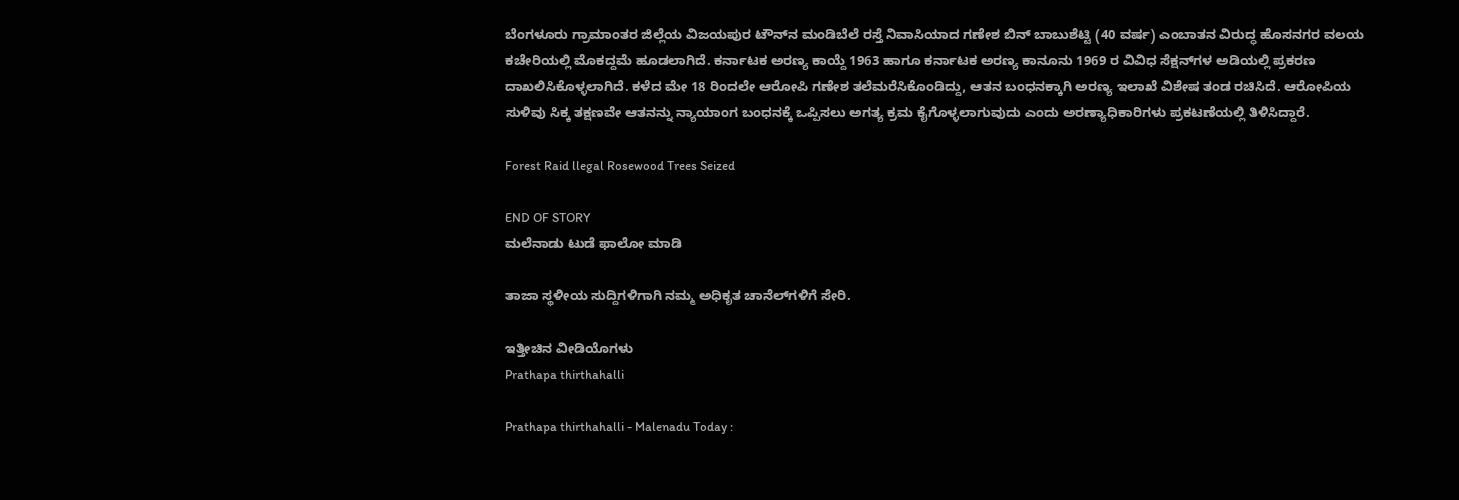ಬೆಂಗಳೂರು ಗ್ರಾಮಾಂತರ ಜಿಲ್ಲೆಯ ವಿಜಯಪುರ ಟೌನ್‌ನ ಮಂಡಿಬೆಲೆ ರಸ್ತೆ ನಿವಾಸಿಯಾದ ಗಣೇಶ ಬಿನ್ ಬಾಬುಶೆಟ್ಟಿ (40 ವರ್ಷ) ಎಂಬಾತನ ವಿರುದ್ಧ ಹೊಸನಗರ ವಲಯ ಕಚೇರಿಯಲ್ಲಿ ಮೊಕದ್ದಮೆ ಹೂಡಲಾಗಿದೆ. ಕರ್ನಾಟಕ ಅರಣ್ಯ ಕಾಯ್ದೆ 1963 ಹಾಗೂ ಕರ್ನಾಟಕ ಅರಣ್ಯ ಕಾನೂನು 1969 ರ ವಿವಿಧ ಸೆಕ್ಷನ್‌ಗಳ ಅಡಿಯಲ್ಲಿ ಪ್ರಕರಣ ದಾಖಲಿಸಿಕೊಳ್ಳಲಾಗಿದೆ. ಕಳೆದ ಮೇ 18 ರಿಂದಲೇ ಆರೋಪಿ ಗಣೇಶ ತಲೆಮರೆಸಿಕೊಂಡಿದ್ದು, ಆತನ ಬಂಧನಕ್ಕಾಗಿ ಅರಣ್ಯ ಇಲಾಖೆ ವಿಶೇಷ ತಂಡ ರಚಿಸಿದೆ. ಆರೋಪಿಯ ಸುಳಿವು ಸಿಕ್ಕ ತಕ್ಷಣವೇ ಆತನನ್ನು ನ್ಯಾಯಾಂಗ ಬಂಧನಕ್ಕೆ ಒಪ್ಪಿಸಲು ಅಗತ್ಯ ಕ್ರಮ ಕೈಗೊಳ್ಳಲಾಗುವುದು ಎಂದು ಅರಣ್ಯಾಧಿಕಾರಿಗಳು ಪ್ರಕಟಣೆಯಲ್ಲಿ ತಿಳಿಸಿದ್ದಾರೆ.

Forest Raid llegal Rosewood Trees Seized

END OF STORY
ಮಲೆನಾಡು ಟುಡೆ ಫಾಲೋ ಮಾಡಿ

ತಾಜಾ ಸ್ಥಳೀಯ ಸುದ್ದಿಗಳಿಗಾಗಿ ನಮ್ಮ ಅಧಿಕೃತ ಚಾನೆಲ್‌ಗಳಿಗೆ ಸೇರಿ.

ಇತ್ತೀಚಿನ ವೀಡಿಯೊಗಳು
Prathapa thirthahalli

Prathapa thirthahalli - Malenadu Today :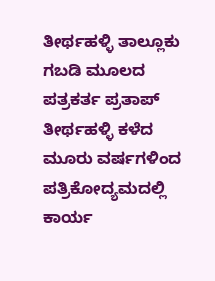ತೀರ್ಥಹಳ್ಳಿ ತಾಲ್ಲೂಕು ಗಬಡಿ ಮೂಲದ ಪತ್ರಕರ್ತ ಪ್ರತಾಪ್ ತೀರ್ಥಹಳ್ಳಿ ಕಳೆದ ಮೂರು ವರ್ಷಗಳಿಂದ ಪತ್ರಿಕೋದ್ಯಮದಲ್ಲಿ ಕಾರ್ಯ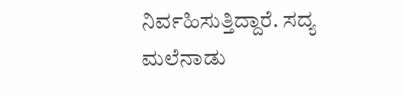ನಿರ್ವಹಿಸುತ್ತಿದ್ದಾರೆ. ಸದ್ಯ ಮಲೆನಾಡು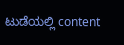ಟುಡೆಯಲ್ಲಿ content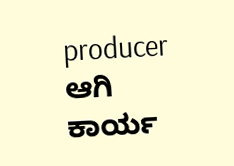producer ಆಗಿ ಕಾರ್ಯ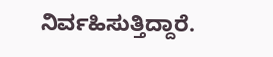ನಿರ್ವಹಿಸುತ್ತಿದ್ದಾರೆ.